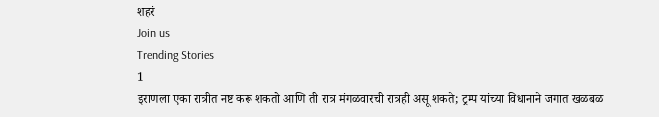शहरं
Join us
Trending Stories
1
इराणला एका रात्रीत नष्ट करू शकतो आणि ती रात्र मंगळवारची रात्रही असू शकते; ट्रम्प यांच्या विधानाने जगात खळबळ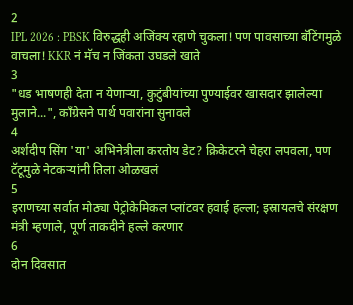2
IPL 2026 : PBSK विरुद्धही अजिंक्य रहाणे चुकला! पण पावसाच्या बॅटिंगमुळे वाचला! KKR नं मॅच न जिंकता उघडले खाते
3
"धड भाषणही देता न येणाऱ्या, कुटुंबीयांच्या पुण्याईवर खासदार झालेल्या मुलाने...", काँग्रेसने पार्थ पवारांना सुनावले
4
अर्शदीप सिंग 'या' अभिनेत्रीला करतोय डेट? क्रिकेटरने चेहरा लपवला, पण टॅटूमुळे नेटकऱ्यांनी तिला ओळखलं
5
इराणच्या सर्वात मोठ्या पेट्रोकेमिकल प्लांटवर हवाई हल्ला; इस्रायलचे संरक्षण मंत्री म्हणाले, पूर्ण ताकदीने हल्ले करणार
6
दोन दिवसात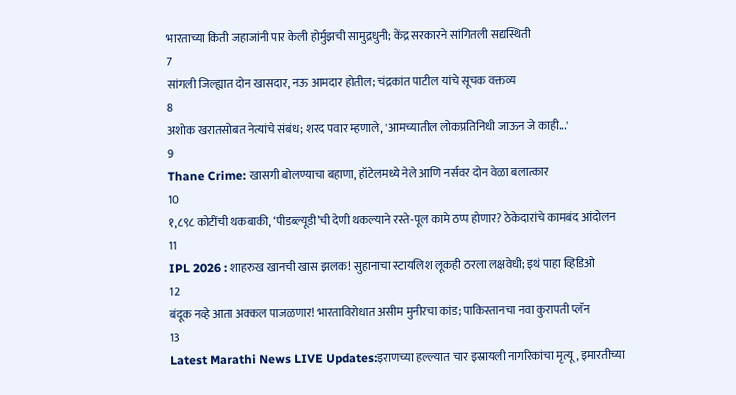भारताच्या किती जहाजांनी पार केली होर्मुझची सामुद्रधुनी; केंद्र सरकारने सांगितली सद्यस्थिती
7
सांगली जिल्ह्यात दोन खासदार, नऊ आमदार होतील; चंद्रकांत पाटील यांचे सूचक वक्तव्य
8
अशोक खरातसोबत नेत्यांचे संबंध; शरद पवार म्हणाले, 'आमच्यातील लोकप्रतिनिधी जाऊन जे काही...'
9
Thane Crime: खासगी बोलण्याचा बहाणा, हॉटेलमध्ये नेले आणि नर्सवर दोन वेळा बलात्कार
10
१,८९८ कोटींची थकबाकी, ‘पीडब्ल्यूडी’ची देणी थकल्याने रस्ते-पूल कामे ठप्प होणार? ठेकेदारांचे कामबंद आंदोलन
11
IPL 2026 : शाहरुख खानची खास झलक! सुहानाचा स्टायलिश लूकही ठरला लक्षवेधी; इथं पाहा व्हिडिओ
12
बंदूक नव्हे आता अक्कल पाजळणार! भारताविरोधात असीम मुनीरचा कांड; पाकिस्तानचा नवा कुरापती प्लॅन
13
Latest Marathi News LIVE Updates:इराणच्या हल्ल्यात चार इस्रायली नागरिकांचा मृत्यू, इमारतीच्या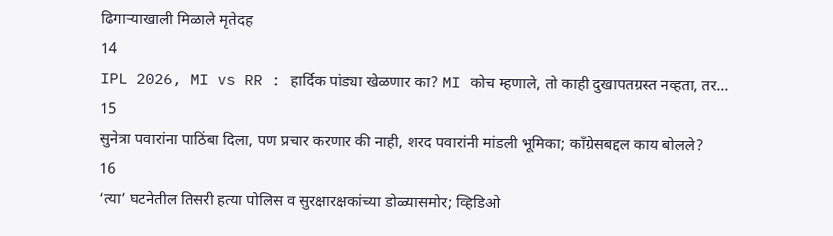ढिगाऱ्याखाली मिळाले मृतेदह
14
IPL 2026, MI vs RR : हार्दिक पांड्या खेळणार का? MI कोच म्हणाले, तो काही दुखापतग्रस्त नव्हता, तर...
15
सुनेत्रा पवारांना पाठिंबा दिला, पण प्रचार करणार की नाही, शरद पवारांनी मांडली भूमिका; काँग्रेसबद्दल काय बोलले?
16
‘त्या’ घटनेतील तिसरी हत्या पोलिस व सुरक्षारक्षकांच्या डोळ्यासमोर; व्हिडिओ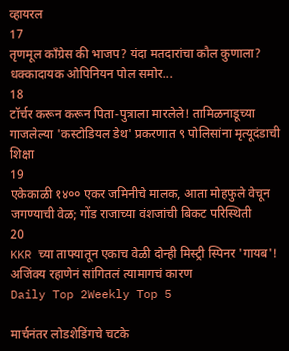व्हायरल
17
तृणमूल काँग्रेस की भाजप? यंदा मतदारांचा कौल कुणाला? धक्कादायक ओपिनियन पोल समोर...
18
टॉर्चर करून करून पिता-पुत्राला मारलेले! तामिळनाडूच्या गाजलेल्या 'कस्टोडियल डेथ' प्रकरणात ९ पोलिसांना मृत्यूदंडाची शिक्षा
19
एकेकाळी १४०० एकर जमिनीचे मालक, आता मोहफुले वेचून जगण्याची वेळ; गोंड राजाच्या वंशजांची बिकट परिस्थिती
20
KKR च्या ताफ्यातून एकाच वेळी दोन्ही मिस्ट्री स्पिनर 'गायब'! अजिंक्य रहाणेनं सांगितलं त्यामागचं कारण
Daily Top 2Weekly Top 5

मार्चनंतर लोडशेडिंगचे चटके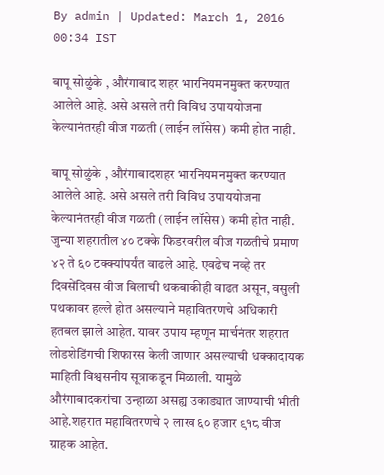By admin | Updated: March 1, 2016 00:34 IST

बापू सोळुंके , औरंगाबाद शहर भारनियमनमुक्त करण्यात आलेले आहे. असे असले तरी विविध उपाययोजना केल्यानंतरही वीज गळती (लाईन लॉसेस) कमी होत नाही.

बापू सोळुंके , औरंगाबादशहर भारनियमनमुक्त करण्यात आलेले आहे. असे असले तरी विविध उपाययोजना केल्यानंतरही वीज गळती (लाईन लॉसेस) कमी होत नाही. जुन्या शहरातील ४० टक्के फिडरवरील वीज गळतीचे प्रमाण ४२ ते ६० टक्क्यांपर्यंत वाढले आहे. एवढेच नव्हे तर दिवसेंदिवस वीज बिलाची थकबाकीही वाढत असून, वसुली पथकावर हल्ले होत असल्याने महावितरणचे अधिकारी हतबल झाले आहेत. यावर उपाय म्हणून मार्चनंतर शहरात लोडशेडिंगची शिफारस केली जाणार असल्याची धक्कादायक माहिती विश्वसनीय सूत्राकडून मिळाली. यामुळे औरंगाबादकरांचा उन्हाळा असह्य उकाड्यात जाण्याची भीती आहे.शहरात महावितरणचे २ लाख ६० हजार ९१८ वीज ग्राहक आहेत.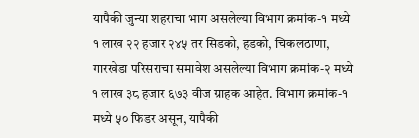यापैकी जुन्या शहराचा भाग असलेल्या विभाग क्रमांक-१ मध्ये १ लाख २२ हजार २४५ तर सिडको, हडको, चिकलठाणा, गारखेडा परिसराचा समावेश असलेल्या विभाग क्रमांक-२ मध्ये १ लाख ३८ हजार ६७३ वीज ग्राहक आहेत. विभाग क्रमांक-१ मध्ये ५० फिडर असून, यापैकी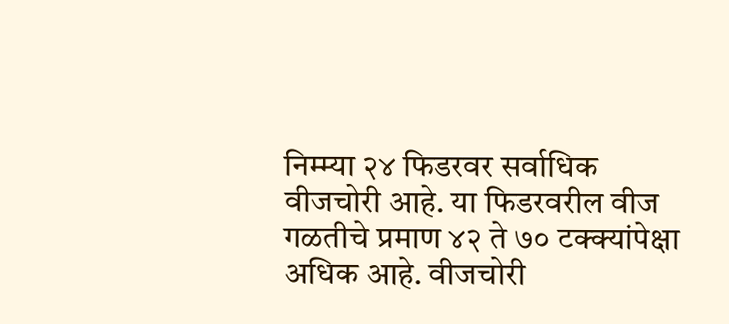निम्म्या २४ फिडरवर सर्वाधिक वीजचोरी आहे. या फिडरवरील वीज गळतीचे प्रमाण ४२ ते ७० टक्क्यांपेक्षा अधिक आहे. वीजचोरी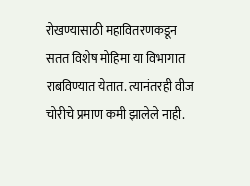रोखण्यासाठी महावितरणकडून सतत विशेष मोहिमा या विभागात राबविण्यात येतात. त्यानंतरही वीज चोरीचे प्रमाण कमी झालेले नाही.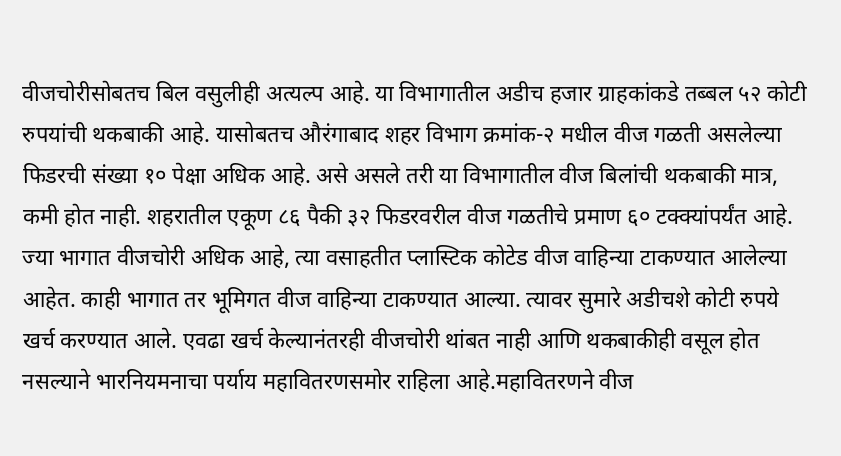वीजचोरीसोबतच बिल वसुलीही अत्यल्प आहे. या विभागातील अडीच हजार ग्राहकांकडे तब्बल ५२ कोटी रुपयांची थकबाकी आहे. यासोबतच औरंगाबाद शहर विभाग क्रमांक-२ मधील वीज गळती असलेल्या फिडरची संख्या १० पेक्षा अधिक आहे. असे असले तरी या विभागातील वीज बिलांची थकबाकी मात्र, कमी होत नाही. शहरातील एकूण ८६ पैकी ३२ फिडरवरील वीज गळतीचे प्रमाण ६० टक्क्यांपर्यंत आहे. ज्या भागात वीजचोरी अधिक आहे, त्या वसाहतीत प्लास्टिक कोटेड वीज वाहिन्या टाकण्यात आलेल्या आहेत. काही भागात तर भूमिगत वीज वाहिन्या टाकण्यात आल्या. त्यावर सुमारे अडीचशे कोटी रुपये खर्च करण्यात आले. एवढा खर्च केल्यानंतरही वीजचोरी थांबत नाही आणि थकबाकीही वसूल होत नसल्याने भारनियमनाचा पर्याय महावितरणसमोर राहिला आहे.महावितरणने वीज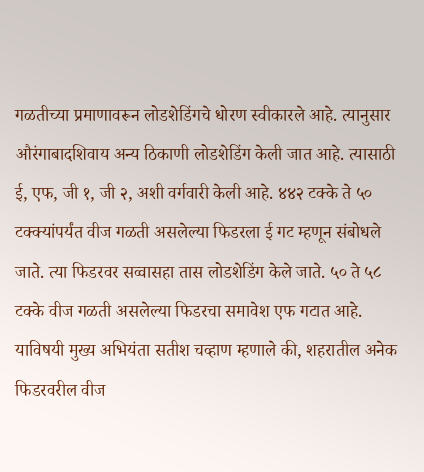गळतीच्या प्रमाणावरून लोडशेडिंगचे धोरण स्वीकारले आहे. त्यानुसार औरंगाबादशिवाय अन्य ठिकाणी लोडशेडिंग केली जात आहे. त्यासाठी ई, एफ, जी १, जी २, अशी वर्गवारी केली आहे. ४४२ टक्के ते ५० टक्क्यांपर्यंत वीज गळती असलेल्या फिडरला ई गट म्हणून संबोधले जाते. त्या फिडरवर सव्वासहा तास लोडशेडिंग केले जाते. ५० ते ५८ टक्के वीज गळती असलेल्या फिडरचा समावेश एफ गटात आहे. याविषयी मुख्य अभियंता सतीश चव्हाण म्हणाले की, शहरातील अनेक फिडरवरील वीज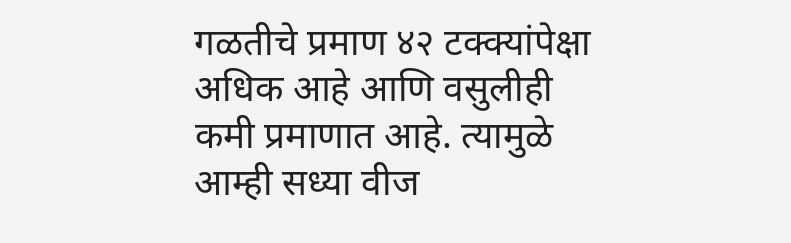गळतीचे प्रमाण ४२ टक्क्यांपेक्षा अधिक आहे आणि वसुलीही कमी प्रमाणात आहे. त्यामुळे आम्ही सध्या वीज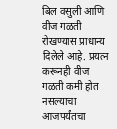बिल वसुली आणि वीज गळती रोखण्यास प्राधान्य दिलेले आहे. प्रयत्न करूनही वीज गळती कमी होत नसल्याचा आजपर्यंतचा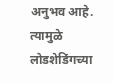अनुभव आहे. त्यामुळे लोडशेडिंगच्या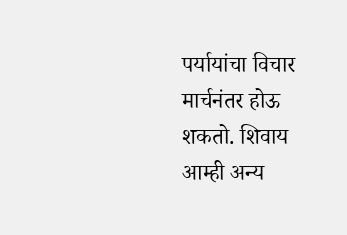पर्यायांचा विचार मार्चनंतर होऊ शकतो. शिवाय आम्ही अन्य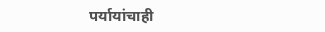पर्यायांचाही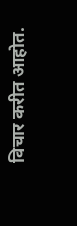विचार करीत आहोत.